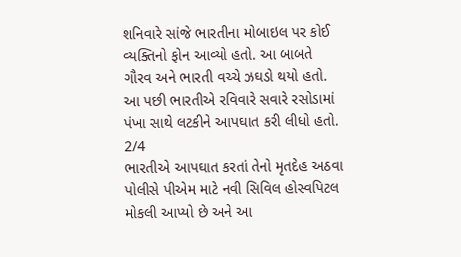શનિવારે સાંજે ભારતીના મોબાઇલ પર કોઈ વ્યક્તિનો ફોન આવ્યો હતો. આ બાબતે ગૌરવ અને ભારતી વચ્ચે ઝઘડો થયો હતો. આ પછી ભારતીએ રવિવારે સવારે રસોડામાં પંખા સાથે લટકીને આપઘાત કરી લીધો હતો.
2/4
ભારતીએ આપઘાત કરતાં તેનો મૃતદેહ અઠવા પોલીસે પીએમ માટે નવી સિવિલ હોસ્વપિટલ મોકલી આપ્યો છે અને આ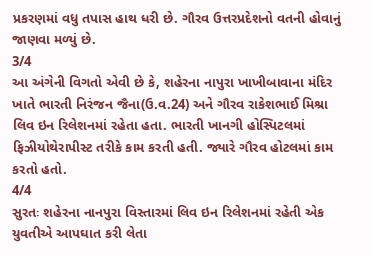પ્રકરણમાં વધુ તપાસ હાથ ધરી છે. ગૌરવ ઉત્તરપ્રદેશનો વતની હોવાનું જાણવા મળ્યું છે.
3/4
આ અંગેની વિગતો એવી છે કે, શહેરના નાપુરા ખાખીબાવાના મંદિર ખાતે ભારતી નિરંજન જૈના(ઉ.વ.24) અને ગૌરવ રાકેશભાઈ મિશ્રા લિવ ઇન રિલેશનમાં રહેતા હતા. ભારતી ખાનગી હોસ્પિટલમાં ફિઝીયોથેરાપીસ્ટ તરીકે કામ કરતી હતી. જ્યારે ગૌરવ હોટલમાં કામ કરતો હતો.
4/4
સુરતઃ શહેરના નાનપુરા વિસ્તારમાં લિવ ઇન રિલેશનમાં રહેતી એક યુવતીએ આપઘાત કરી લેતા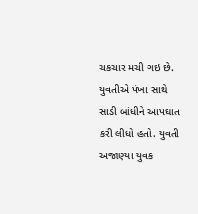ચકચાર મચી ગઇ છે. યુવતીએ પંખા સાથે સાડી બાંધીને આપઘાત કરી લીધો હતો. યુવતી અજાણ્યા યુવક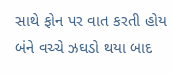સાથે ફોન પર વાત કરતી હોય બંને વચ્ચે ઝઘડો થયા બાદ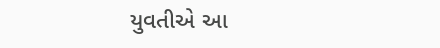યુવતીએ આ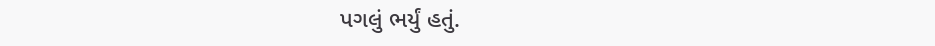પગલું ભર્યું હતું.